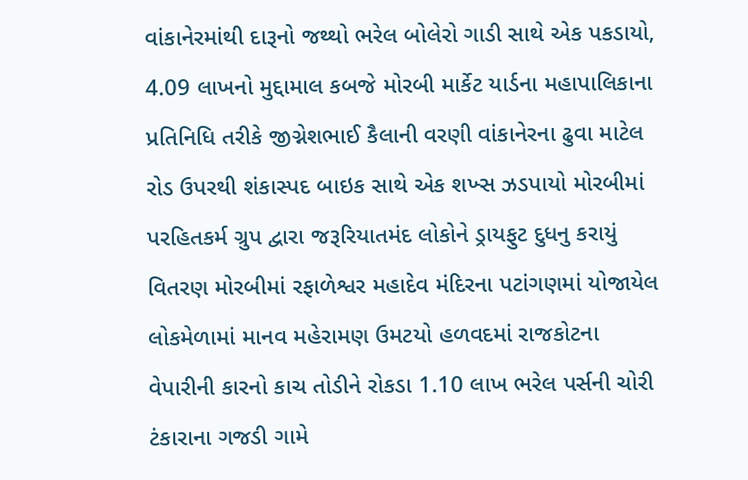વાંકાનેરમાંથી દારૂનો જથ્થો ભરેલ બોલેરો ગાડી સાથે એક પકડાયો, 4.09 લાખનો મુદ્દામાલ કબજે મોરબી માર્કેટ યાર્ડના મહાપાલિકાના પ્રતિનિધિ તરીકે જીગ્નેશભાઈ કૈલાની વરણી વાંકાનેરના ઢુવા માટેલ રોડ ઉપરથી શંકાસ્પદ બાઇક સાથે એક શખ્સ ઝડપાયો મોરબીમાં પરહિતકર્મ ગ્રુપ‌ દ્વારા જરૂરિયાતમંદ લોકોને ડ્રાયફુટ દુધનુ કરાયું વિતરણ મોરબીમાં રફાળેશ્વર મહાદેવ મંદિરના પટાંગણમાં યોજાયેલ લોકમેળામાં માનવ મહેરામણ ઉમટયો હળવદમાં રાજકોટના વેપારીની કારનો કાચ તોડીને રોકડા 1.10 લાખ ભરેલ પર્સની ચોરી ટંકારાના ગજડી ગામે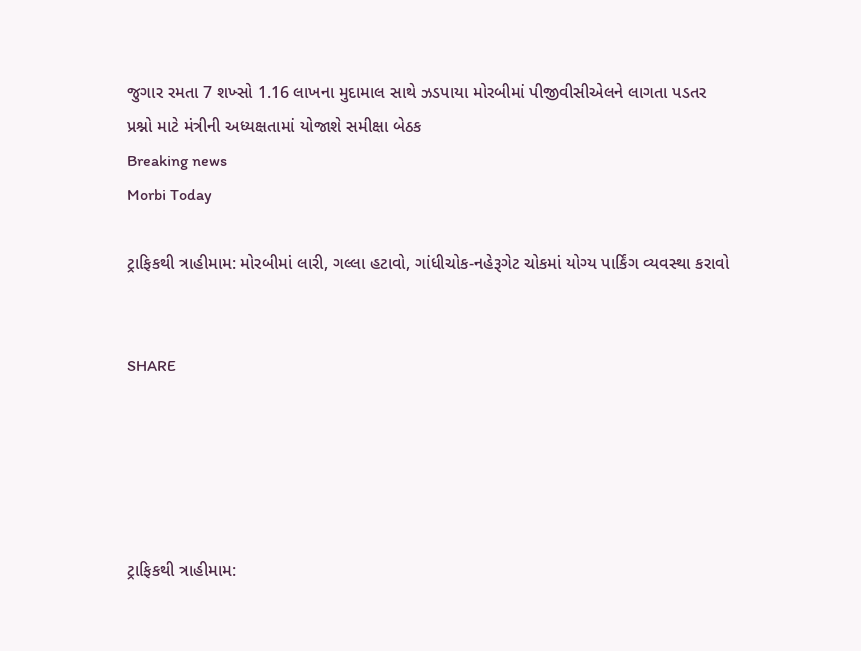જુગાર રમતા 7 શખ્સો 1.16 લાખના મુદામાલ સાથે ઝડપાયા મોરબીમાં પીજીવીસીએલને લાગતા પડતર પ્રશ્નો માટે મંત્રીની અધ્યક્ષતામાં યોજાશે સમીક્ષા બેઠક
Breaking news
Morbi Today

ટ્રાફિકથી ત્રાહીમામ: મોરબીમાં લારી, ગલ્લા હટાવો, ગાંધીચોક-નહેરૂગેટ ચોકમાં યોગ્ય પાર્કિંગ વ્યવસ્થા કરાવો


SHARE





ટ્રાફિકથી ત્રાહીમામ: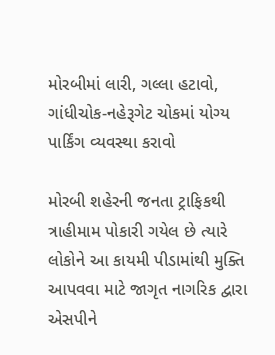મોરબીમાં લારી, ગલ્લા હટાવો, ગાંધીચોક-નહેરૂગેટ ચોકમાં યોગ્ય પાર્કિંગ વ્યવસ્થા કરાવો

મોરબી શહેરની જનતા ટ્રાફિકથી ત્રાહીમામ પોકારી ગયેલ છે ત્યારે લોકોને આ કાયમી પીડામાંથી મુક્તિ આપવવા માટે જાગૃત નાગરિક દ્વારા એસપીને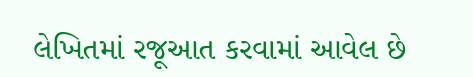લેખિતમાં રજૂઆત કરવામાં આવેલ છે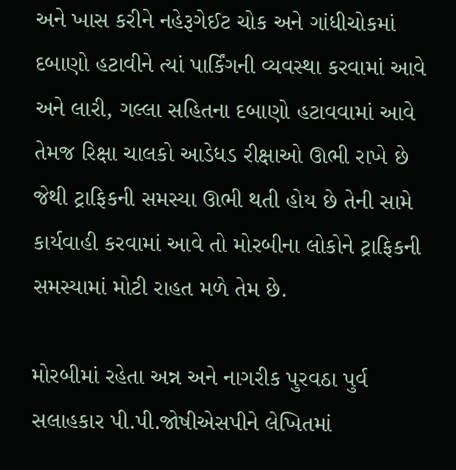અને ખાસ કરીને નહેરૂગેઈટ ચોક અને ગાંધીચોકમાં દબાણો હટાવીને ત્યાં પાર્કિંગની વ્યવસ્થા કરવામાં આવે અને લારી, ગલ્લા સહિતના દબાણો હટાવવામાં આવે તેમજ રિક્ષા ચાલકો આડેધડ રીક્ષાઓ ઊભી રાખે છે જેથી ટ્રાફિકની સમસ્યા ઊભી થતી હોય છે તેની સામે કાર્યવાહી કરવામાં આવે તો મોરબીના લોકોને ટ્રાફિકની સમસ્યામાં મોટી રાહત મળે તેમ છે.

મોરબીમાં રહેતા અન્ન અને નાગરીક પુરવઠા પુર્વ સલાહકાર પી.પી.જોષીએસપીને લેખિતમાં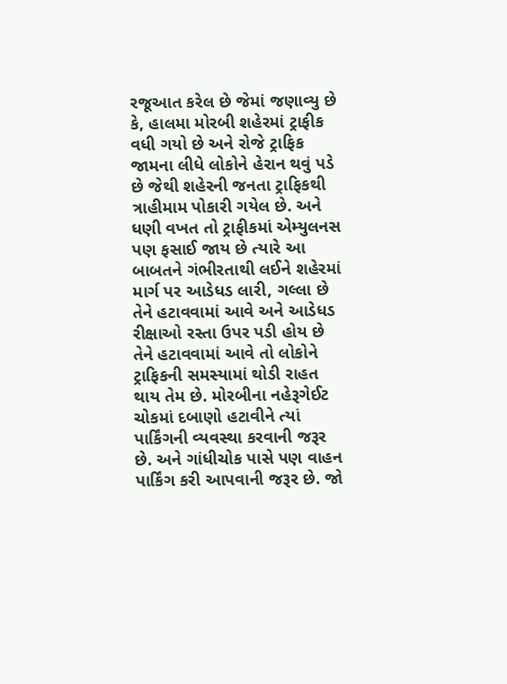રજૂઆત કરેલ છે જેમાં જણાવ્યુ છે કે, હાલમા મોરબી શહેરમાં ટ્રાફીક વધી ગયો છે અને રોજે ટ્રાફિક જામના લીધે લોકોને હેરાન થવું પડે છે જેથી શહેરની જનતા ટ્રાફિકથી ત્રાહીમામ પોકારી ગયેલ છે. અને ધણી વખત તો ટ્રાફીકમાં એમ્યુલનસ પણ ફસાઈ જાય છે ત્યારે આ બાબતને ગંભીરતાથી લઈને શહેરમાં માર્ગ પર આડેધડ લારી, ગલ્લા છે તેને હટાવવામાં આવે અને આડેધડ રીક્ષાઓ રસ્તા ઉપર પડી હોય છે તેને હટાવવામાં આવે તો લોકોને ટ્રાફિકની સમસ્યામાં થોડી રાહત થાય તેમ છે. મોરબીના નહેરૂગેઈટ ચોકમાં દબાણો હટાવીને ત્યાં પાર્કિંગની વ્યવસ્થા કરવાની જરૂર છે. અને ગાંધીચોક પાસે પણ વાહન પાર્કિંગ કરી આપવાની જરૂર છે. જો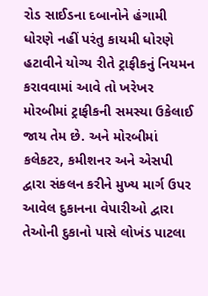રોડ સાઈડના દબાનોને હંગામી ધોરણે નહીં પરંતુ કાયમી ધોરણે હટાવીને યોગ્ય રીતે ટ્રાફીકનું નિયમન કરાવવામાં આવે તો ખરેખર મોરબીમાં ટ્રાફીકની સમસ્યા ઉકેલાઈ જાય તેમ છે. અને મોરબીમાં કલેકટર, કમીશનર અને એસપી દ્વારા સંકલન કરીને મુખ્ય માર્ગ ઉપર આવેલ દુકાનના વેપારીઓ દ્વારા તેઓની દુકાનો પાસે લોખંડ પાટલા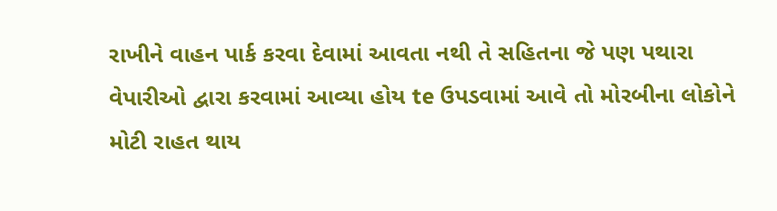રાખીને વાહન પાર્ક કરવા દેવામાં આવતા નથી તે સહિતના જે પણ પથારા વેપારીઓ દ્વારા કરવામાં આવ્યા હોય te ઉપડવામાં આવે તો મોરબીના લોકોને મોટી રાહત થાય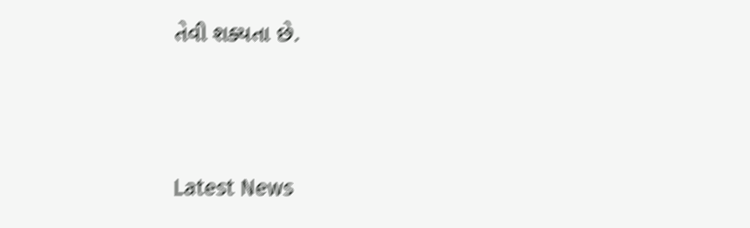તેવી શક્યતા છે.




Latest News